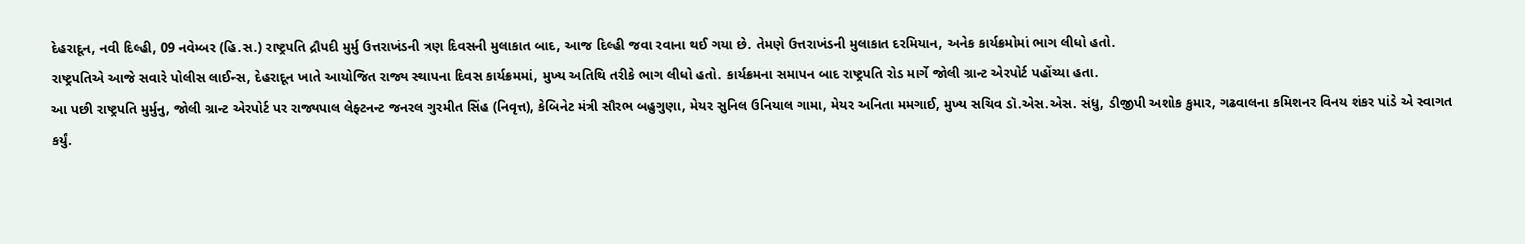દેહરાદૂન, નવી દિલ્હી, 09 નવેમ્બર (હિ.સ.) રાષ્ટ્રપતિ દ્રૌપદી મુર્મુ ઉત્તરાખંડની ત્રણ દિવસની મુલાકાત બાદ, આજ દિલ્હી જવા રવાના થઈ ગયા છે. તેમણે ઉત્તરાખંડની મુલાકાત દરમિયાન, અનેક કાર્યક્રમોમાં ભાગ લીધો હતો.
રાષ્ટ્રપતિએ આજે સવારે પોલીસ લાઈન્સ, દેહરાદૂન ખાતે આયોજિત રાજ્ય સ્થાપના દિવસ કાર્યક્રમમાં, મુખ્ય અતિથિ તરીકે ભાગ લીધો હતો. કાર્યક્રમના સમાપન બાદ રાષ્ટ્રપતિ રોડ માર્ગે જોલી ગ્રાન્ટ એરપોર્ટ પહોંચ્યા હતા.
આ પછી રાષ્ટ્રપતિ મુર્મુનુ, જોલી ગ્રાન્ટ એરપોર્ટ પર રાજ્યપાલ લેફ્ટનન્ટ જનરલ ગુરમીત સિંહ (નિવૃત્ત), કેબિનેટ મંત્રી સૌરભ બહુગુણા, મેયર સુનિલ ઉનિયાલ ગામા, મેયર અનિતા મમગાઈ, મુખ્ય સચિવ ડૉ.એસ.એસ. સંધુ, ડીજીપી અશોક કુમાર, ગઢવાલના કમિશનર વિનય શંકર પાંડે એ સ્વાગત કર્યું.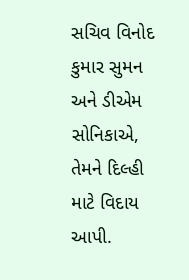સચિવ વિનોદ કુમાર સુમન અને ડીએમ સોનિકાએ, તેમને દિલ્હી માટે વિદાય આપી.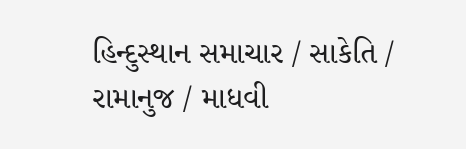હિન્દુસ્થાન સમાચાર / સાકેતિ / રામાનુજ / માધવી